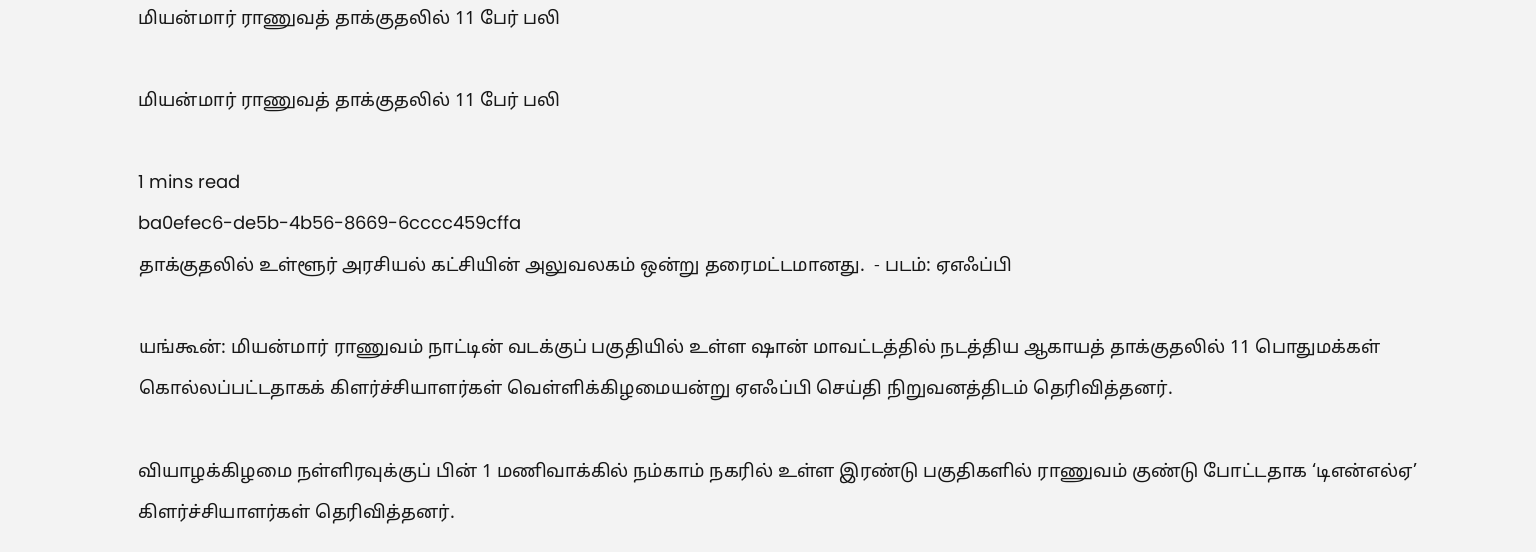மியன்மார் ராணுவத் தாக்குதலில் 11 பேர் பலி

மியன்மார் ராணுவத் தாக்குதலில் 11 பேர் பலி

1 mins read
ba0efec6-de5b-4b56-8669-6cccc459cffa
தாக்குதலில் உள்ளூர் அரசியல் கட்சியின் அலுவலகம் ஒன்று தரைமட்டமானது.  - படம்: ஏஎஃப்பி

யங்கூன்: மியன்மார் ராணுவம் நாட்டின் வடக்குப் பகுதியில் உள்ள ‌‌‌ஷான் மாவட்டத்தில் நடத்திய ஆகாயத் தாக்குதலில் 11 பொதுமக்கள் கொல்லப்பட்டதாகக் கிளர்ச்சியாளர்கள் வெள்ளிக்கிழமையன்று ஏஎஃப்பி செய்தி நிறுவனத்திடம் தெரிவித்தனர்.

வியாழக்கிழமை நள்ளிரவுக்குப் பின் 1 மணிவாக்கில் நம்காம் நகரில் உள்ள இரண்டு பகுதிகளில் ராணுவம் குண்டு போட்டதாக ‘டிஎன்எல்ஏ’ கிளர்ச்சியாளர்கள் தெரிவித்தனர்.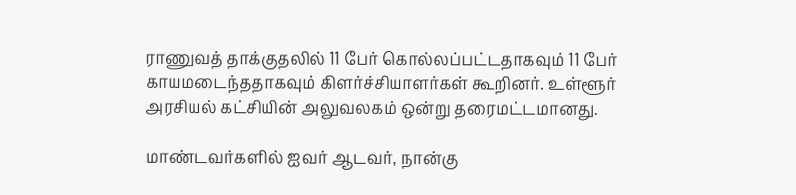ராணுவத் தாக்குதலில் 11 பேர் கொல்லப்பட்டதாகவும் 11 பேர் காயமடைந்ததாகவும் கிளர்ச்சியாளர்கள் கூறினர். உள்ளூர் அரசியல் கட்சியின் அலுவலகம் ஒன்று தரைமட்டமானது.

மாண்டவர்களில் ஐவர் ஆடவர், நான்கு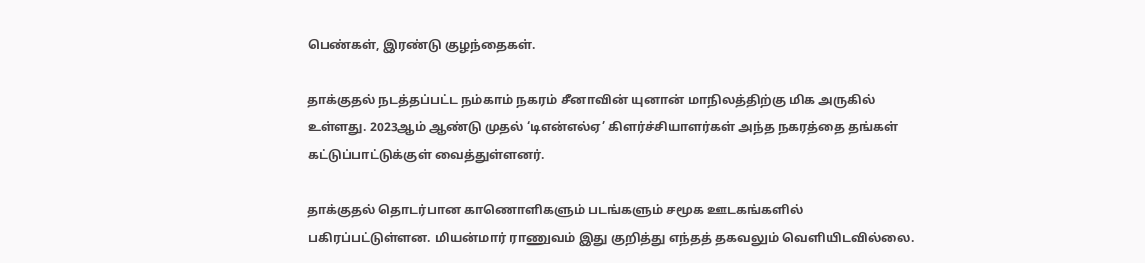பெண்கள், இரண்டு குழந்தைகள்.

தாக்குதல் நடத்தப்பட்ட நம்காம் நகரம் சீனாவின் யுனான் மாநிலத்திற்கு மிக அருகில் உள்ளது. 2023ஆம் ஆண்டு முதல் ‘டிஎன்எல்ஏ’ கிளர்ச்சியாளர்கள் அந்த நகரத்தை தங்கள் கட்டுப்பாட்டுக்குள் வைத்துள்ளனர்.

தாக்குதல் தொடர்பான காணொளிகளும் படங்களும் சமூக ஊடகங்களில் பகிரப்பட்டுள்ளன. மியன்மார் ராணுவம் இது குறித்து எந்தத் தகவலும் வெளியிடவில்லை.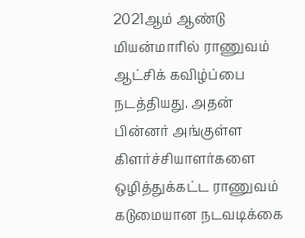2021ஆம் ஆண்டு மியன்மாரில் ராணுவம் ஆட்சிக் கவிழ்ப்பை நடத்தியது. அதன் பின்னர் அங்குள்ள கிளர்ச்சியாளர்களை ஒழித்துக்கட்ட ராணுவம் கடுமையான நடவடிக்கை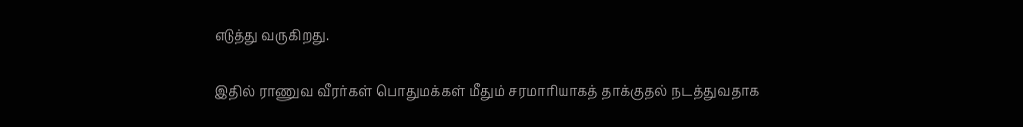எடுத்து வருகிறது.

இதில் ராணுவ வீரர்கள் பொதுமக்கள் மீதும் சரமாரியாகத் தாக்குதல் நடத்துவதாக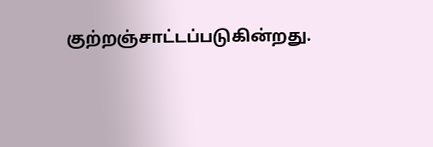குற்றஞ்சாட்டப்படுகின்றது.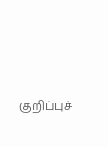குறிப்புச்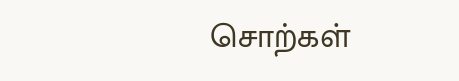சொற்கள்